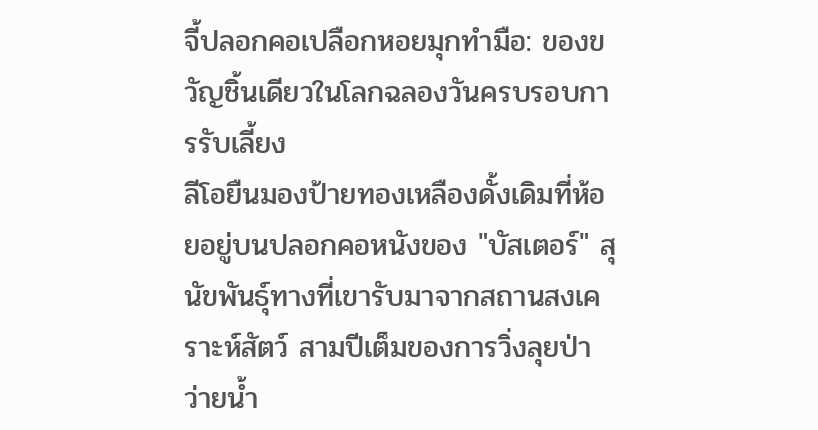จี้ปลอกคอเปลือกหอยมุกทำมือ: ของขวัญชิ้นเดียวในโลกฉลองวันครบรอบการรับเลี้ยง
ลีโอยืนมองป้ายทองเหลืองดั้งเดิมที่ห้อยอยู่บนปลอกคอหนังของ "บัสเตอร์" สุนัขพันธุ์ทางที่เขารับมาจากสถานสงเคราะห์สัตว์ สามปีเต็มของการวิ่งลุยป่า ว่ายน้ำ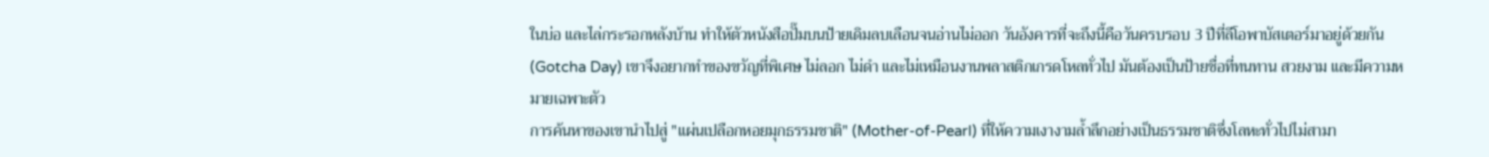ในบ่อ และไล่กระรอกหลังบ้าน ทำให้ตัวหนังสือปั๊มบนป้ายเดิมลบเลือนจนอ่านไม่ออก วันอังคารที่จะถึงนี้คือวันครบรอบ 3 ปีที่ลีโอพาบัสเตอร์มาอยู่ด้วยกัน (Gotcha Day) เขาจึงอยากทำของขวัญที่พิเศษ ไม่ลอก ไม่ดำ และไม่เหมือนงานพลาสติกเกรดโหลทั่วไป มันต้องเป็นป้ายชื่อที่ทนทาน สวยงาม และมีความหมายเฉพาะตัว
การค้นหาของเขานำไปสู่ "แผ่นเปลือกหอยมุกธรรมชาติ" (Mother-of-Pearl) ที่ให้ความเงางามล้ำลึกอย่างเป็นธรรมชาติซึ่งโลหะทั่วไปไม่สามา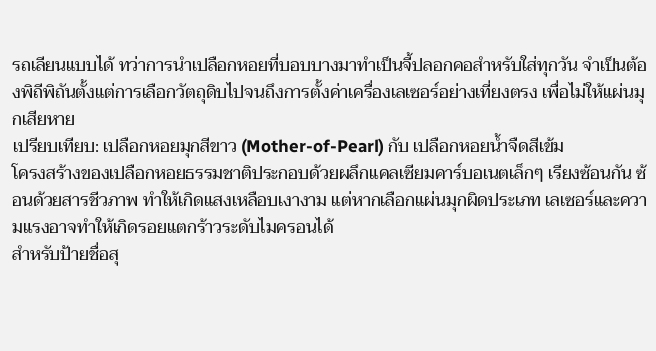รถเลียนแบบได้ ทว่าการนำเปลือกหอยที่บอบบางมาทำเป็นจี้ปลอกคอสำหรับใส่ทุกวัน จำเป็นต้องพิถีพิถันตั้งแต่การเลือกวัตถุดิบไปจนถึงการตั้งค่าเครื่องเลเซอร์อย่างเที่ยงตรง เพื่อไม่ให้แผ่นมุกเสียหาย
เปรียบเทียบ: เปลือกหอยมุกสีขาว (Mother-of-Pearl) กับ เปลือกหอยน้ำจืดสีเข้ม
โครงสร้างของเปลือกหอยธรรมชาติประกอบด้วยผลึกแคลเซียมคาร์บอเนตเล็กๆ เรียงซ้อนกัน ซ้อนด้วยสารชีวภาพ ทำให้เกิดแสงเหลือบเงางาม แต่หากเลือกแผ่นมุกผิดประเภท เลเซอร์และความแรงอาจทำให้เกิดรอยแตกร้าวระดับไมครอนได้
สำหรับป้ายชื่อสุ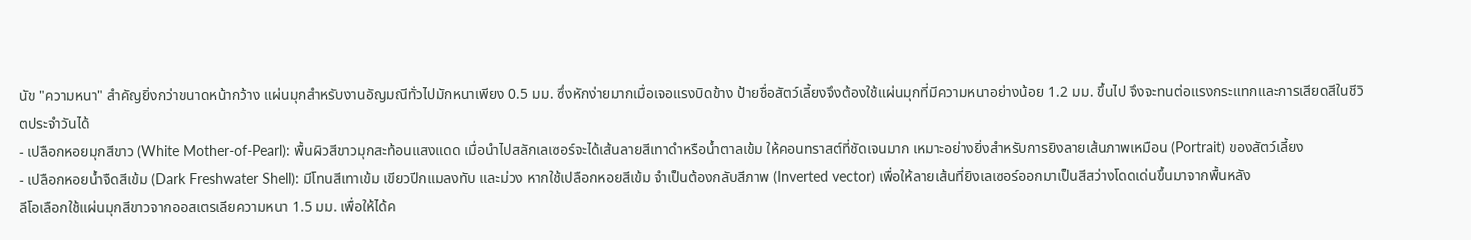นัข "ความหนา" สำคัญยิ่งกว่าขนาดหน้ากว้าง แผ่นมุกสำหรับงานอัญมณีทั่วไปมักหนาเพียง 0.5 มม. ซึ่งหักง่ายมากเมื่อเจอแรงบิดข้าง ป้ายชื่อสัตว์เลี้ยงจึงต้องใช้แผ่นมุกที่มีความหนาอย่างน้อย 1.2 มม. ขึ้นไป จึงจะทนต่อแรงกระแทกและการเสียดสีในชีวิตประจำวันได้
- เปลือกหอยมุกสีขาว (White Mother-of-Pearl): พื้นผิวสีขาวมุกสะท้อนแสงแดด เมื่อนำไปสลักเลเซอร์จะได้เส้นลายสีเทาดำหรือน้ำตาลเข้ม ให้คอนทราสต์ที่ชัดเจนมาก เหมาะอย่างยิ่งสำหรับการยิงลายเส้นภาพเหมือน (Portrait) ของสัตว์เลี้ยง
- เปลือกหอยน้ำจืดสีเข้ม (Dark Freshwater Shell): มีโทนสีเทาเข้ม เขียวปีกแมลงทับ และม่วง หากใช้เปลือกหอยสีเข้ม จำเป็นต้องกลับสีภาพ (Inverted vector) เพื่อให้ลายเส้นที่ยิงเลเซอร์ออกมาเป็นสีสว่างโดดเด่นขึ้นมาจากพื้นหลัง
ลีโอเลือกใช้แผ่นมุกสีขาวจากออสเตรเลียความหนา 1.5 มม. เพื่อให้ได้ค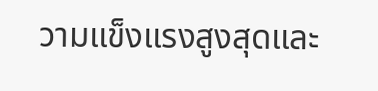วามแข็งแรงสูงสุดและ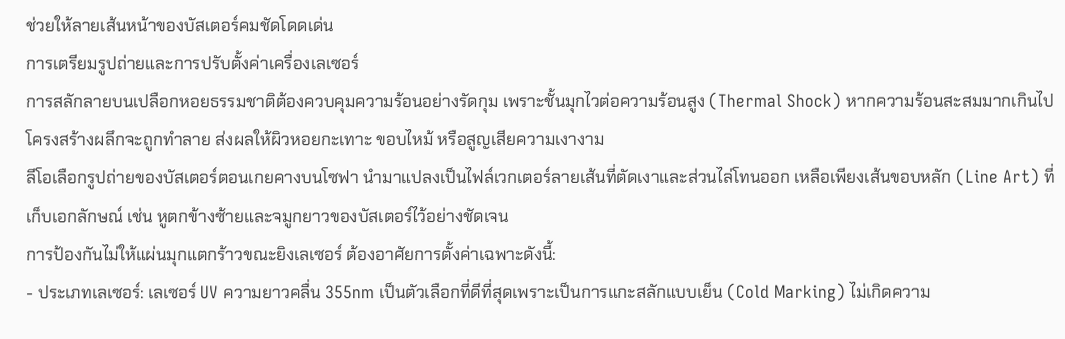ช่วยให้ลายเส้นหน้าของบัสเตอร์คมชัดโดดเด่น
การเตรียมรูปถ่ายและการปรับตั้งค่าเครื่องเลเซอร์
การสลักลายบนเปลือกหอยธรรมชาติต้องควบคุมความร้อนอย่างรัดกุม เพราะชั้นมุกไวต่อความร้อนสูง (Thermal Shock) หากความร้อนสะสมมากเกินไป โครงสร้างผลึกจะถูกทำลาย ส่งผลให้ผิวหอยกะเทาะ ขอบไหม้ หรือสูญเสียความเงางาม
ลีโอเลือกรูปถ่ายของบัสเตอร์ตอนเกยคางบนโซฟา นำมาแปลงเป็นไฟล์เวกเตอร์ลายเส้นที่ตัดเงาและส่วนไล่โทนออก เหลือเพียงเส้นขอบหลัก (Line Art) ที่เก็บเอกลักษณ์ เช่น หูตกข้างซ้ายและจมูกยาวของบัสเตอร์ไว้อย่างชัดเจน
การป้องกันไม่ให้แผ่นมุกแตกร้าวขณะยิงเลเซอร์ ต้องอาศัยการตั้งค่าเฉพาะดังนี้:
- ประเภทเลเซอร์: เลเซอร์ UV ความยาวคลื่น 355nm เป็นตัวเลือกที่ดีที่สุดเพราะเป็นการแกะสลักแบบเย็น (Cold Marking) ไม่เกิดความ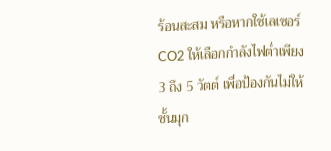ร้อนสะสม หรือหากใช้เลเซอร์ CO2 ให้เลือกกำลังไฟต่ำเพียง 3 ถึง 5 วัตต์ เพื่อป้องกันไม่ให้ชั้นมุก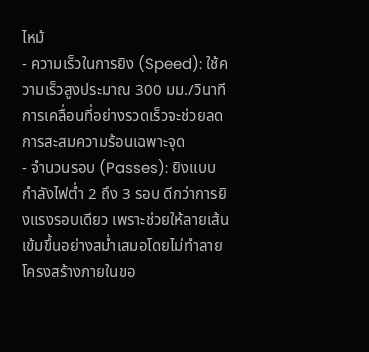ไหม้
- ความเร็วในการยิง (Speed): ใช้ความเร็วสูงประมาณ 300 มม./วินาที การเคลื่อนที่อย่างรวดเร็วจะช่วยลดการสะสมความร้อนเฉพาะจุด
- จำนวนรอบ (Passes): ยิงแบบกำลังไฟต่ำ 2 ถึง 3 รอบ ดีกว่าการยิงแรงรอบเดียว เพราะช่วยให้ลายเส้นเข้มขึ้นอย่างสม่ำเสมอโดยไม่ทำลายโครงสร้างภายในขอ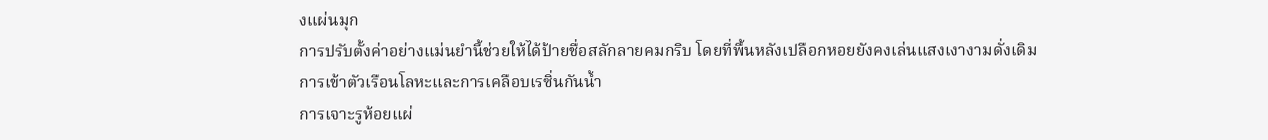งแผ่นมุก
การปรับตั้งค่าอย่างแม่นยำนี้ช่วยให้ได้ป้ายชื่อสลักลายคมกริบ โดยที่พื้นหลังเปลือกหอยยังคงเล่นแสงเงางามดั่งเดิม
การเข้าตัวเรือนโลหะและการเคลือบเรซิ่นกันน้ำ
การเจาะรูห้อยแผ่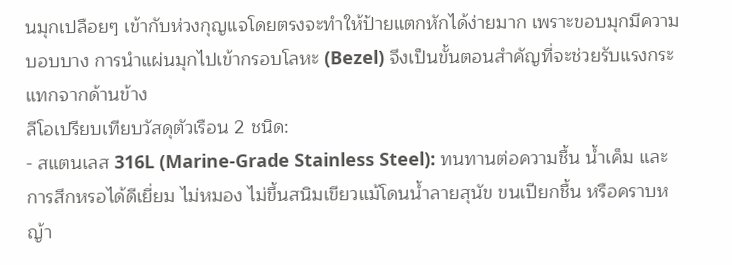นมุกเปลือยๆ เข้ากับห่วงกุญแจโดยตรงจะทำให้ป้ายแตกหักได้ง่ายมาก เพราะขอบมุกมีความบอบบาง การนำแผ่นมุกไปเข้ากรอบโลหะ (Bezel) จึงเป็นขั้นตอนสำคัญที่จะช่วยรับแรงกระแทกจากด้านข้าง
ลีโอเปรียบเทียบวัสดุตัวเรือน 2 ชนิด:
- สแตนเลส 316L (Marine-Grade Stainless Steel): ทนทานต่อความชื้น น้ำเค็ม และการสึกหรอได้ดีเยี่ยม ไม่หมอง ไม่ขึ้นสนิมเขียวแม้โดนน้ำลายสุนัข ขนเปียกชื้น หรือคราบหญ้า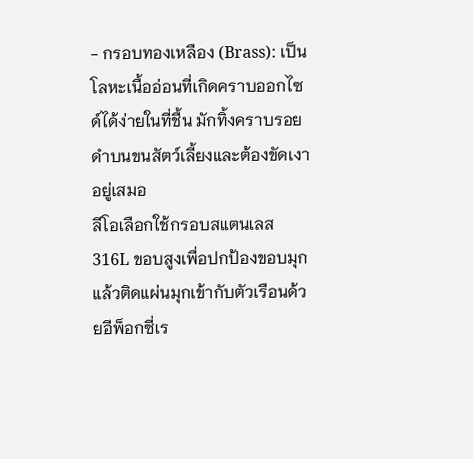- กรอบทองเหลือง (Brass): เป็นโลหะเนื้ออ่อนที่เกิดคราบออกไซด์ได้ง่ายในที่ชื้น มักทิ้งคราบรอยดำบนขนสัตว์เลี้ยงและต้องขัดเงาอยู่เสมอ
ลีโอเลือกใช้กรอบสแตนเลส 316L ขอบสูงเพื่อปกป้องขอบมุก แล้วติดแผ่นมุกเข้ากับตัวเรือนด้วยอีพ็อกซี่เร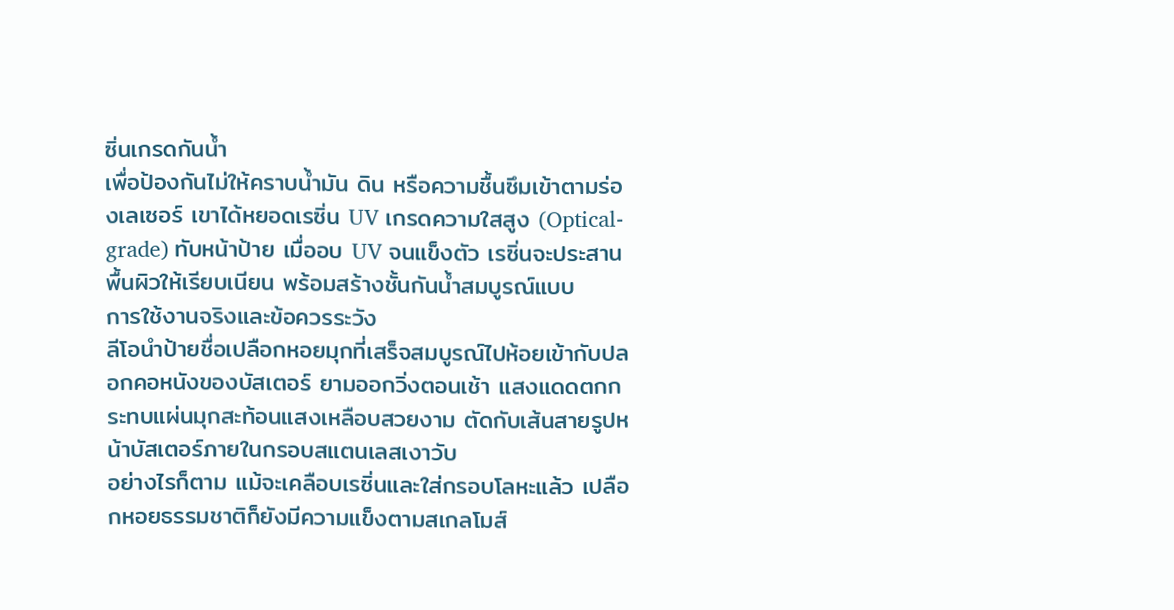ซิ่นเกรดกันน้ำ
เพื่อป้องกันไม่ให้คราบน้ำมัน ดิน หรือความชื้นซึมเข้าตามร่องเลเซอร์ เขาได้หยอดเรซิ่น UV เกรดความใสสูง (Optical-grade) ทับหน้าป้าย เมื่ออบ UV จนแข็งตัว เรซิ่นจะประสานพื้นผิวให้เรียบเนียน พร้อมสร้างชั้นกันน้ำสมบูรณ์แบบ
การใช้งานจริงและข้อควรระวัง
ลีโอนำป้ายชื่อเปลือกหอยมุกที่เสร็จสมบูรณ์ไปห้อยเข้ากับปลอกคอหนังของบัสเตอร์ ยามออกวิ่งตอนเช้า แสงแดดตกกระทบแผ่นมุกสะท้อนแสงเหลือบสวยงาม ตัดกับเส้นสายรูปหน้าบัสเตอร์ภายในกรอบสแตนเลสเงาวับ
อย่างไรก็ตาม แม้จะเคลือบเรซิ่นและใส่กรอบโลหะแล้ว เปลือกหอยธรรมชาติก็ยังมีความแข็งตามสเกลโมส์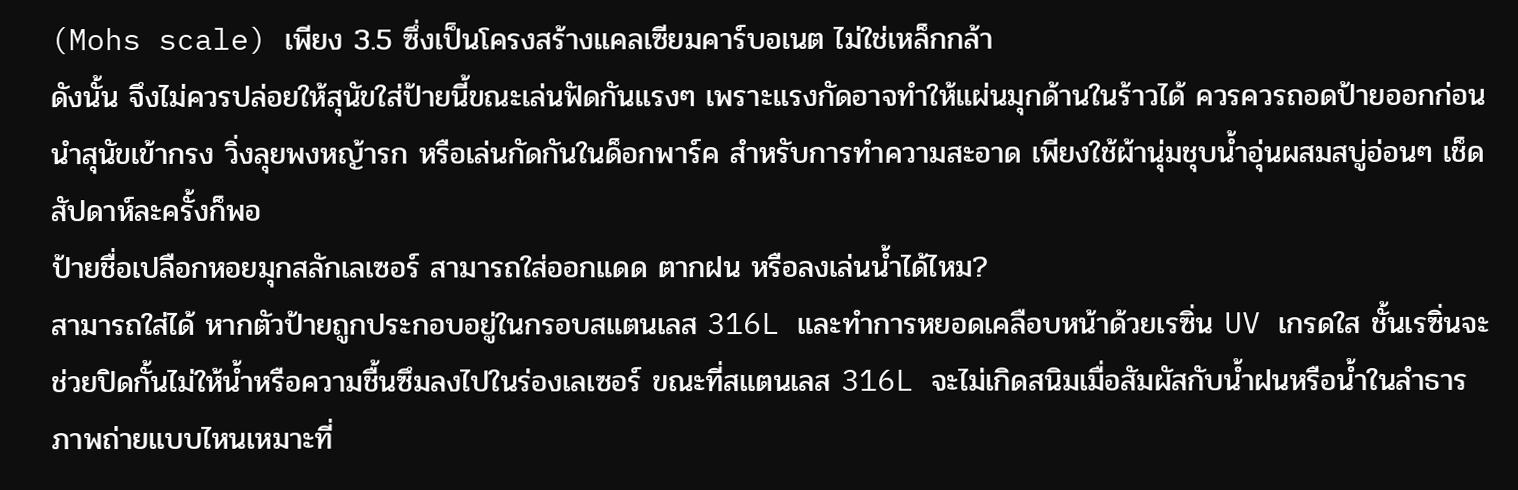(Mohs scale) เพียง 3.5 ซึ่งเป็นโครงสร้างแคลเซียมคาร์บอเนต ไม่ใช่เหล็กกล้า
ดังนั้น จึงไม่ควรปล่อยให้สุนัขใส่ป้ายนี้ขณะเล่นฟัดกันแรงๆ เพราะแรงกัดอาจทำให้แผ่นมุกด้านในร้าวได้ ควรควรถอดป้ายออกก่อนนำสุนัขเข้ากรง วิ่งลุยพงหญ้ารก หรือเล่นกัดกันในด็อกพาร์ค สำหรับการทำความสะอาด เพียงใช้ผ้านุ่มชุบน้ำอุ่นผสมสบู่อ่อนๆ เช็ดสัปดาห์ละครั้งก็พอ
ป้ายชื่อเปลือกหอยมุกสลักเลเซอร์ สามารถใส่ออกแดด ตากฝน หรือลงเล่นน้ำได้ไหม?
สามารถใส่ได้ หากตัวป้ายถูกประกอบอยู่ในกรอบสแตนเลส 316L และทำการหยอดเคลือบหน้าด้วยเรซิ่น UV เกรดใส ชั้นเรซิ่นจะช่วยปิดกั้นไม่ให้น้ำหรือความชื้นซึมลงไปในร่องเลเซอร์ ขณะที่สแตนเลส 316L จะไม่เกิดสนิมเมื่อสัมผัสกับน้ำฝนหรือน้ำในลำธาร
ภาพถ่ายแบบไหนเหมาะที่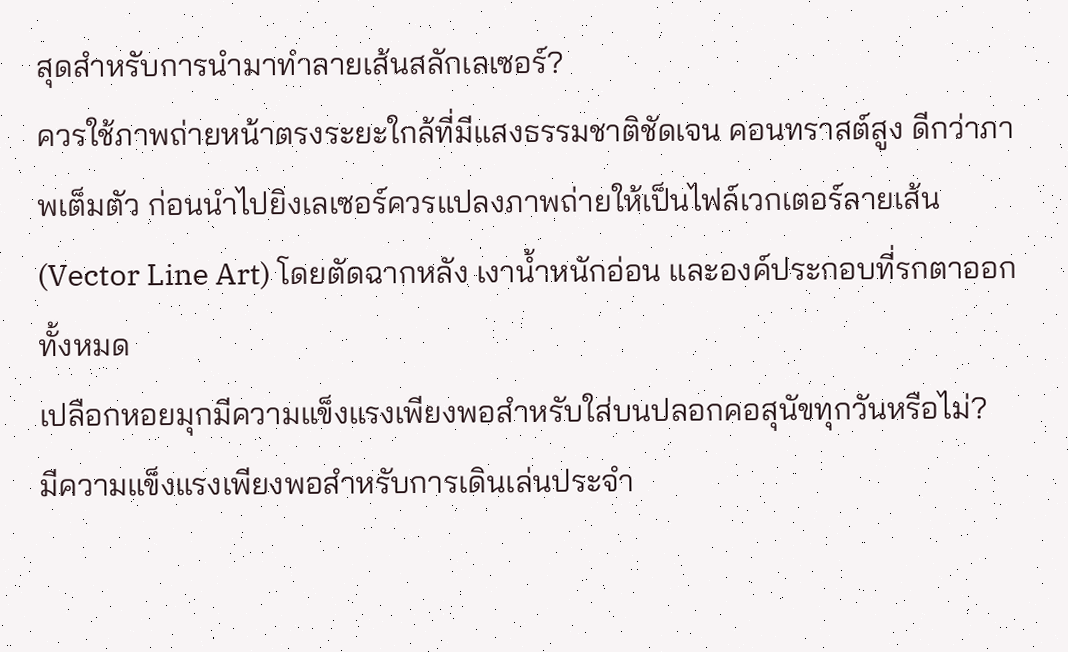สุดสำหรับการนำมาทำลายเส้นสลักเลเซอร์?
ควรใช้ภาพถ่ายหน้าตรงระยะใกล้ที่มีแสงธรรมชาติชัดเจน คอนทราสต์สูง ดีกว่าภาพเต็มตัว ก่อนนำไปยิงเลเซอร์ควรแปลงภาพถ่ายให้เป็นไฟล์เวกเตอร์ลายเส้น (Vector Line Art) โดยตัดฉากหลัง เงาน้ำหนักอ่อน และองค์ประกอบที่รกตาออกทั้งหมด
เปลือกหอยมุกมีความแข็งแรงเพียงพอสำหรับใส่บนปลอกคอสุนัขทุกวันหรือไม่?
มีความแข็งแรงเพียงพอสำหรับการเดินเล่นประจำ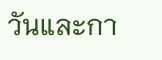วันและกา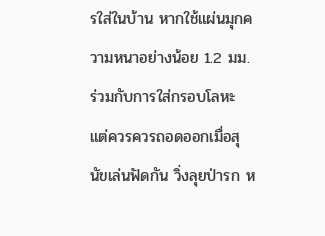รใส่ในบ้าน หากใช้แผ่นมุกความหนาอย่างน้อย 1.2 มม. ร่วมกับการใส่กรอบโลหะ แต่ควรควรถอดออกเมื่อสุนัขเล่นฟัดกัน วิ่งลุยป่ารก ห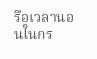รือเวลานอนในกร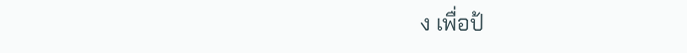ง เพื่อป้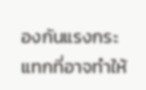องกันแรงกระแทกที่อาจทำให้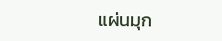แผ่นมุก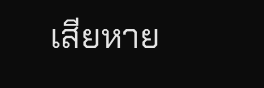เสียหาย